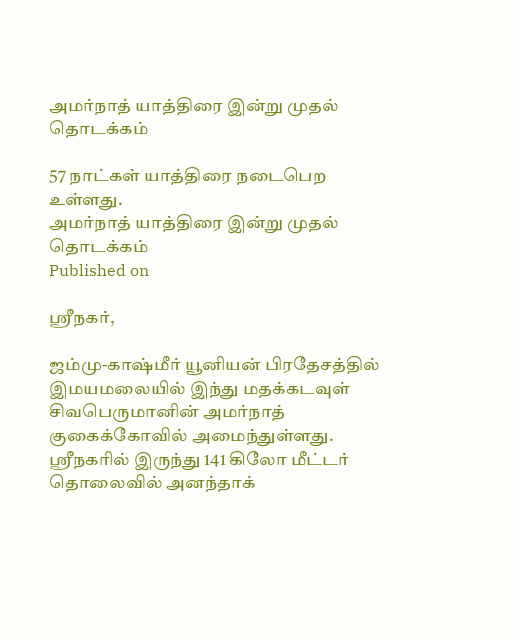அமர்நாத் யாத்திரை இன்று முதல் தொடக்கம்

57 நாட்கள் யாத்திரை நடைபெற உள்ளது.
அமர்நாத் யாத்திரை இன்று முதல் தொடக்கம்
Published on

ஸ்ரீநகர்,

ஜம்மு-காஷ்மீர் யூனியன் பிரதேசத்தில் இமயமலையில் இந்து மதக்கடவுள் சிவபெருமானின் அமர்நாத் குகைக்கோவில் அமைந்துள்ளது. ஸ்ரீநகரில் இருந்து 141 கிலோ மீட்டர் தொலைவில் அனந்தாக்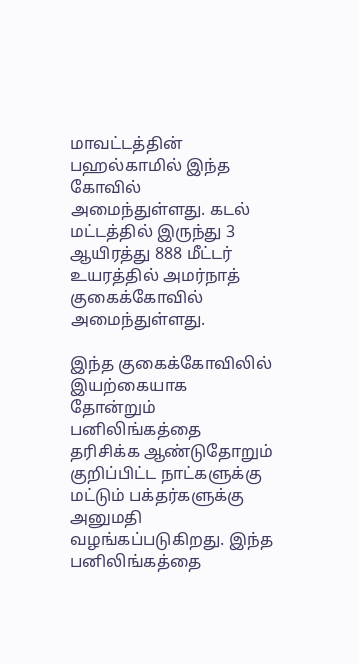மாவட்டத்தின் பஹல்காமில் இந்த கோவில் அமைந்துள்ளது. கடல் மட்டத்தில் இருந்து 3 ஆயிரத்து 888 மீட்டர் உயரத்தில் அமர்நாத் குகைக்கோவில் அமைந்துள்ளது.

இந்த குகைக்கோவிலில் இயற்கையாக தோன்றும் பனிலிங்கத்தை தரிசிக்க ஆண்டுதோறும் குறிப்பிட்ட நாட்களுக்கு மட்டும் பக்தர்களுக்கு அனுமதி வழங்கப்படுகிறது. இந்த பனிலிங்கத்தை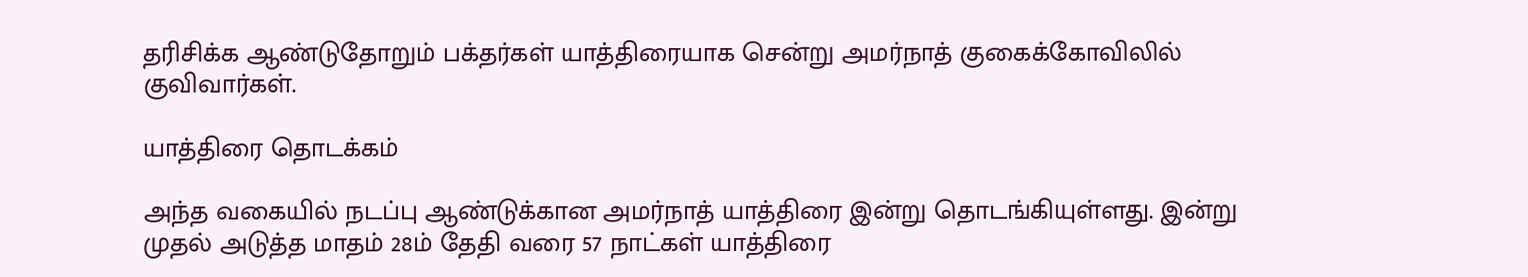தரிசிக்க ஆண்டுதோறும் பக்தர்கள் யாத்திரையாக சென்று அமர்நாத் குகைக்கோவிலில் குவிவார்கள்.

யாத்திரை தொடக்கம்

அந்த வகையில் நடப்பு ஆண்டுக்கான அமர்நாத் யாத்திரை இன்று தொடங்கியுள்ளது. இன்று முதல் அடுத்த மாதம் 28ம் தேதி வரை 57 நாட்கள் யாத்திரை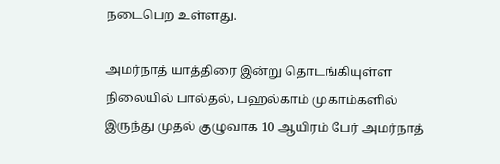நடைபெற உள்ளது.

அமர்நாத் யாத்திரை இன்று தொடங்கியுள்ள நிலையில் பால்தல், பஹல்காம் முகாம்களில் இருந்து முதல் குழுவாக 10 ஆயிரம் பேர் அமர்நாத்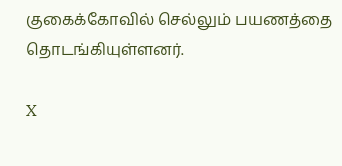குகைக்கோவில் செல்லும் பயணத்தை தொடங்கியுள்ளனர்.

X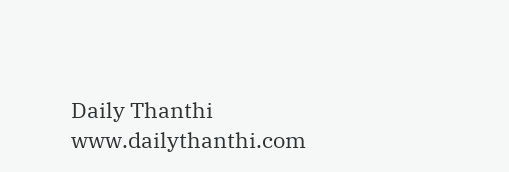Daily Thanthi
www.dailythanthi.com